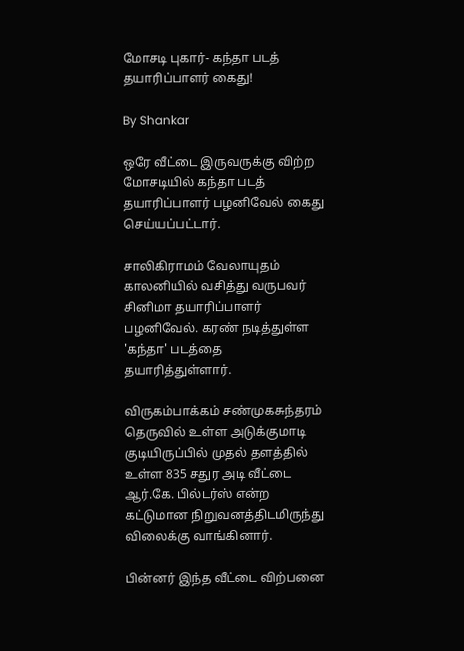மோசடி புகார்- கந்தா படத் தயாரிப்பாளர் கைது!

By Shankar

ஒரே வீட்டை இருவருக்கு விற்ற மோசடியில் கந்தா படத் தயாரிப்பாளர் பழனிவேல் கைது செய்யப்பட்டார்.

சாலிகிராமம் வேலாயுதம் காலனியில் வசித்து வருபவர் சினிமா தயாரிப்பாளர் பழனிவேல். கரண் நடித்துள்ள 'கந்தா' படத்தை தயாரித்துள்ளார்.

விருகம்பாக்கம் சண்முகசுந்தரம் தெருவில் உள்ள அடுக்குமாடி குடியிருப்பில் முதல் தளத்தில் உள்ள 835 சதுர அடி வீட்டை ஆர்.கே. பில்டர்ஸ் என்ற கட்டுமான நிறுவனத்திடமிருந்து விலைக்கு வாங்கினார்.

பின்னர் இந்த வீட்டை விற்பனை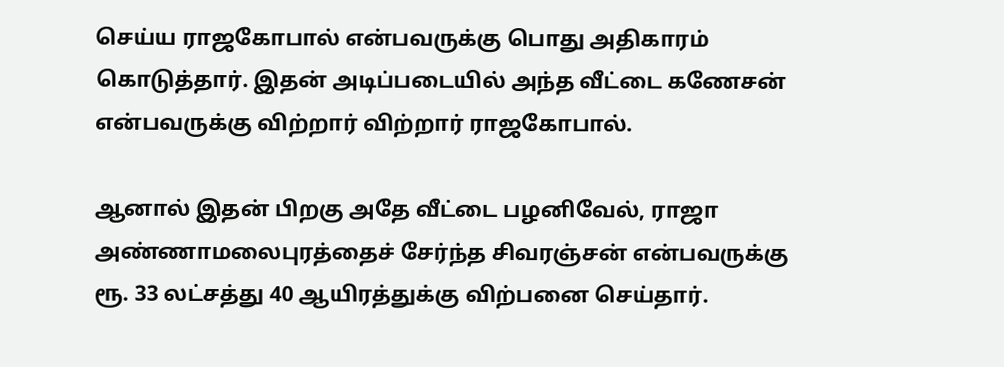செய்ய ராஜகோபால் என்பவருக்கு பொது அதிகாரம் கொடுத்தார். இதன் அடிப்படையில் அந்த வீட்டை கணேசன் என்பவருக்கு விற்றார் விற்றார் ராஜகோபால்.

ஆனால் இதன் பிறகு அதே வீட்டை பழனிவேல், ராஜா அண்ணாமலைபுரத்தைச் சேர்ந்த சிவரஞ்சன் என்பவருக்கு ரூ. 33 லட்சத்து 40 ஆயிரத்துக்கு விற்பனை செய்தார்.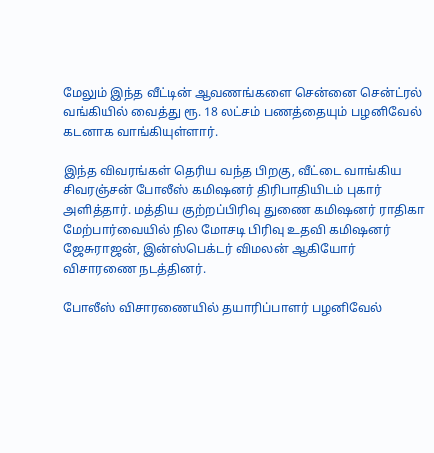மேலும் இந்த வீட்டின் ஆவணங்களை சென்னை சென்ட்ரல் வங்கியில் வைத்து ரூ. 18 லட்சம் பணத்தையும் பழனிவேல் கடனாக வாங்கியுள்ளார்.

இந்த விவரங்கள் தெரிய வந்த பிறகு, வீட்டை வாங்கிய சிவரஞ்சன் போலீஸ் கமிஷனர் திரிபாதியிடம் புகார் அளித்தார். மத்திய குற்றப்பிரிவு துணை கமிஷனர் ராதிகா மேற்பார்வையில் நில மோசடி பிரிவு உதவி கமிஷனர் ஜேசுராஜன், இன்ஸ்பெக்டர் விமலன் ஆகியோர் விசாரணை நடத்தினர்.

போலீஸ் விசாரணையில் தயாரிப்பாளர் பழனிவேல்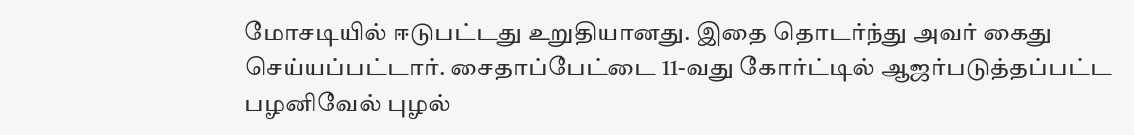மோசடியில் ஈடுபட்டது உறுதியானது. இதை தொடர்ந்து அவர் கைது செய்யப்பட்டார். சைதாப்பேட்டை 11-வது கோர்ட்டில் ஆஜர்படுத்தப்பட்ட பழனிவேல் புழல்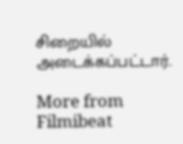சிறையில் அடைக்கப்பட்டார்.

More from Filmibeat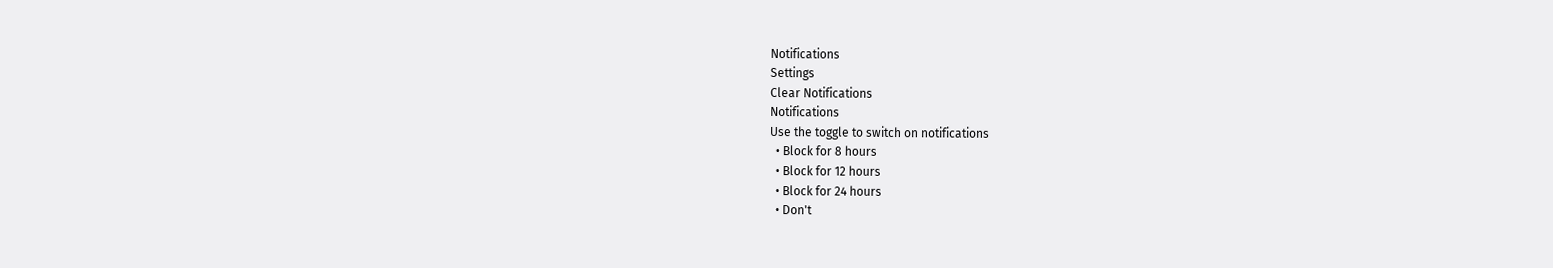Notifications
Settings
Clear Notifications
Notifications
Use the toggle to switch on notifications
  • Block for 8 hours
  • Block for 12 hours
  • Block for 24 hours
  • Don't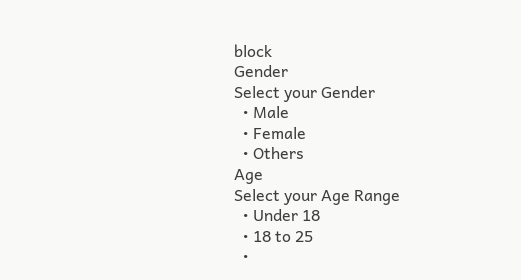block
Gender
Select your Gender
  • Male
  • Female
  • Others
Age
Select your Age Range
  • Under 18
  • 18 to 25
  •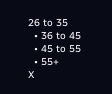26 to 35
  • 36 to 45
  • 45 to 55
  • 55+
X